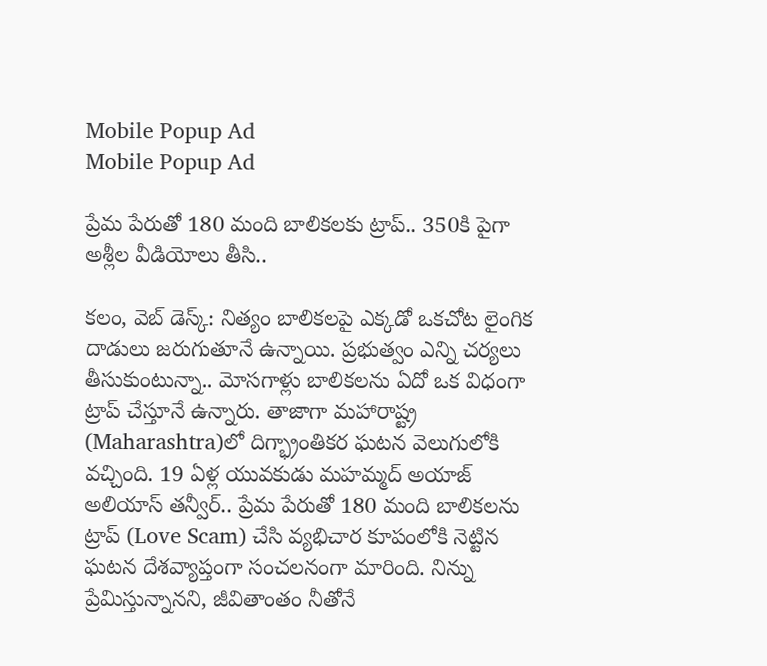Mobile Popup Ad
Mobile Popup Ad

ప్రేమ పేరుతో 180 మంది బాలికలకు ట్రాప్.. 350కి పైగా అశ్లీల వీడియోలు తీసి..

కలం, వెబ్ డెస్క్: నిత్యం బాలికలపై ఎక్కడో ఒకచోట లైంగిక దాడులు జరుగుతూనే ఉన్నాయి. ప్రభుత్వం ఎన్ని చర్యలు తీసుకుంటున్నా.. మోసగాళ్లు బాలికలను ఏదో ఒక విధంగా ట్రాప్ చేస్తూనే ఉన్నారు. తాజాగా మహారాష్ట్ర (Maharashtra)లో దిగ్భ్రాంతికర ఘటన వెలుగులోకి వచ్చింది. 19 ఏళ్ల యువకుడు మహమ్మద్‌ అయాజ్‌ అలియాస్ తన్వీర్.. ప్రేమ పేరుతో 180 మంది బాలికలను ట్రాప్ (Love Scam) చేసి వ్యభిచార కూపంలోకి నెట్టిన ఘటన దేశవ్యాప్తంగా సంచలనంగా మారింది. నిన్ను ప్రేమిస్తున్నానని, జీవితాంతం నీతోనే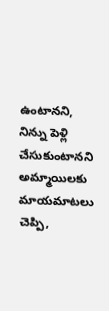ఉంటానని, నిన్ను పెళ్లి చేసుకుంటానని అమ్మాయిలకు మాయమాటలు చెప్పి,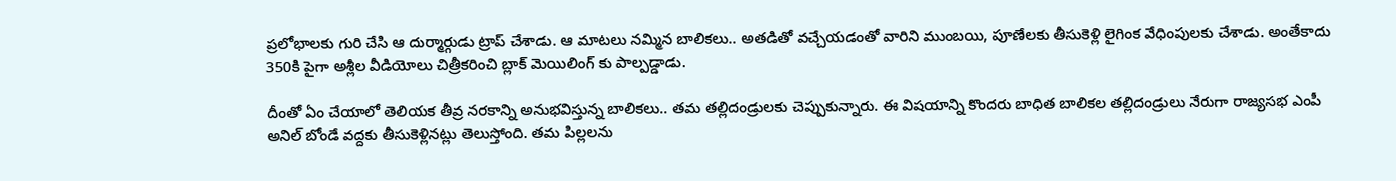ప్రలోభాలకు గురి చేసి ఆ దుర్మార్గుడు ట్రాప్ చేశాడు. ఆ మాటలు నమ్మిన బాలికలు.. అతడితో వచ్చేయడంతో వారిని ముంబయి, పూణేలకు తీసుకెళ్లి లైగింక వేధింపులకు చేశాడు. అంతేకాదు 350కి పైగా అశ్లీల వీడియోలు చిత్రీకరించి బ్లాక్ మెయిలింగ్ కు పాల్పడ్డాడు.

దీంతో ఏం చేయాలో తెలియక తీవ్ర నరకాన్ని అనుభవిస్తున్న బాలికలు.. తమ తల్లిదండ్రులకు చెప్పుకున్నారు. ఈ విషయాన్ని కొందరు బాధిత బాలికల తల్లిదండ్రులు నేరుగా రాజ్యసభ ఎంపీ అనిల్ బోండే వద్దకు తీసుకెళ్లినట్లు తెలుస్తోంది. తమ పిల్లలను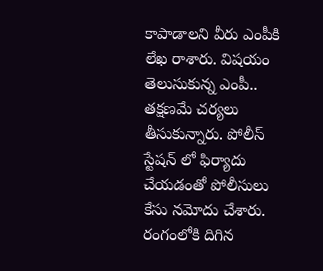కాపాడాలని వీరు ఎంపీకి లేఖ రాశారు. విషయం తెలుసుకున్న ఎంపీ.. తక్షణమే చర్యలు తీసుకున్నారు. పోలీస్ స్టేషన్ లో ఫిర్యాదు చేయడంతో పోలీసులు కేసు నమోదు చేశారు. రంగంలోకి దిగిన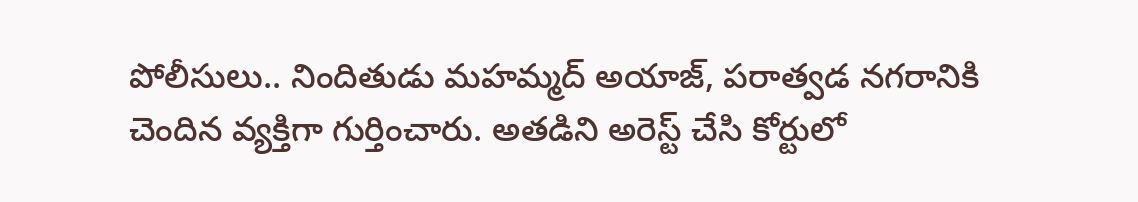పోలీసులు.. నిందితుడు మహమ్మద్‌ అయాజ్‌, పరాత్వడ నగరానికి చెందిన వ్యక్తిగా గుర్తించారు. అతడిని అరెస్ట్ చేసి కోర్టులో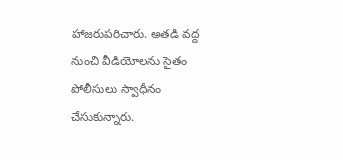హాజరుపరిచారు. అతడి వద్ద నుంచి వీడియోలను సైతం పోలీసులు స్వాధీనం చేసుకున్నారు.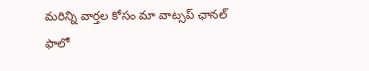మ‌రిన్ని వార్త‌ల కోసం మా వాట్స‌ప్ ఛాన‌ల్ ఫాలో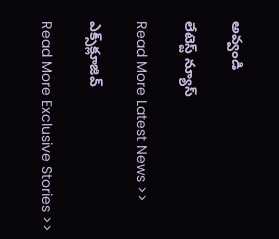అవ్వండి

లేటెస్ట్ న్యూస్‌

Read More Latest News >>

ఎక్స్‌క్లూజివ్‌

Read More Exclusive Stories >>